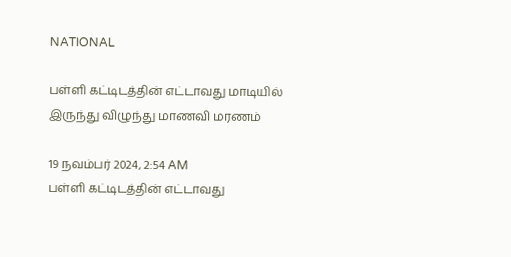NATIONAL

பள்ளி கட்டிடத்தின் எட்டாவது மாடியில் இருந்து விழுந்து மாணவி மரணம்

19 நவம்பர் 2024, 2:54 AM
பள்ளி கட்டிடத்தின் எட்டாவது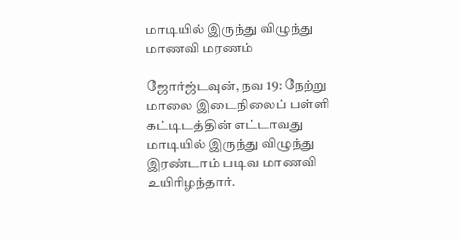மாடியில் இருந்து விழுந்து மாணவி மரணம்

ஜோர்ஜ்டவுன், நவ 19: நேற்று மாலை இடைநிலைப் பள்ளி கட்டிடத்தின் எட்டாவது மாடியில் இருந்து விழுந்து இரண்டாம் படிவ மாணவி உயிரிழந்தார்.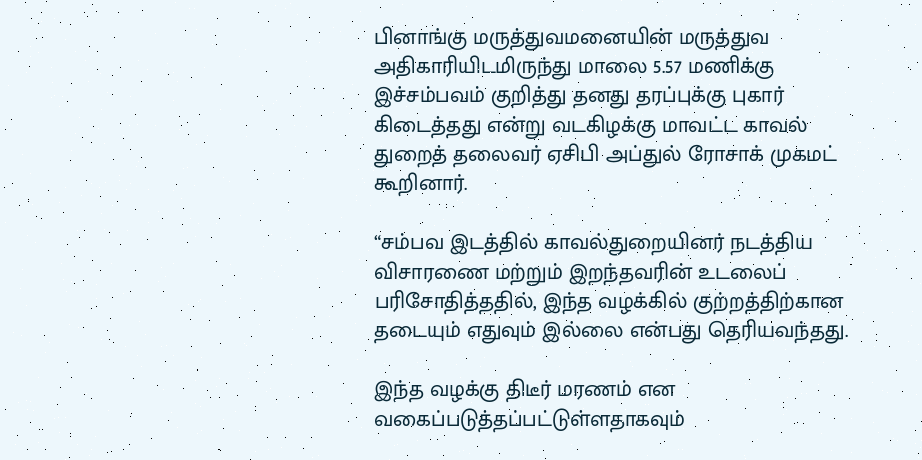பினாங்கு மருத்துவமனையின் மருத்துவ அதிகாரியிடமிருந்து மாலை 5.57 மணிக்கு இச்சம்பவம் குறித்து தனது தரப்புக்கு புகார் கிடைத்தது என்று வடகிழக்கு மாவட்ட காவல் துறைத் தலைவர் ஏசிபி அப்துல் ரோசாக் முகமட் கூறினார்.

“சம்பவ இடத்தில் காவல்துறையினர் நடத்திய விசாரணை மற்றும் இறந்தவரின் உடலைப் பரிசோதித்ததில், இந்த வழக்கில் குற்றத்திற்கான தடையும் எதுவும் இல்லை என்பது தெரியவந்தது.

இந்த வழக்கு திடீர் மரணம் என வகைப்படுத்தப்பட்டுள்ளதாகவும்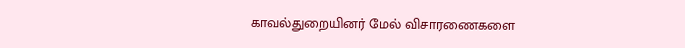காவல்துறையினர் மேல் விசாரணைகளை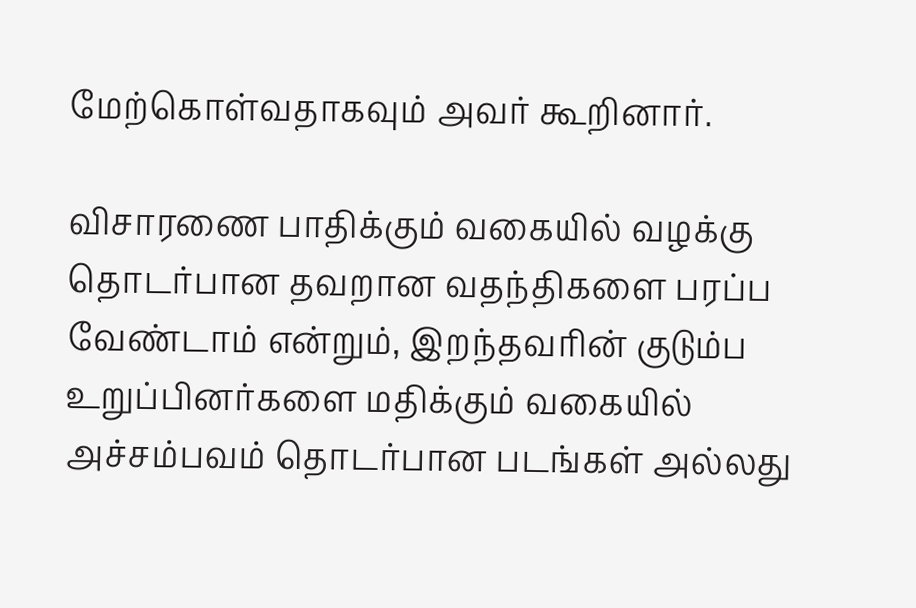மேற்கொள்வதாகவும் அவர் கூறினார்.

விசாரணை பாதிக்கும் வகையில் வழக்கு தொடர்பான தவறான வதந்திகளை பரப்ப வேண்டாம் என்றும், இறந்தவரின் குடும்ப உறுப்பினர்களை மதிக்கும் வகையில் அச்சம்பவம் தொடர்பான படங்கள் அல்லது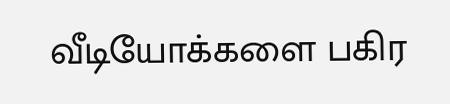வீடியோக்களை பகிர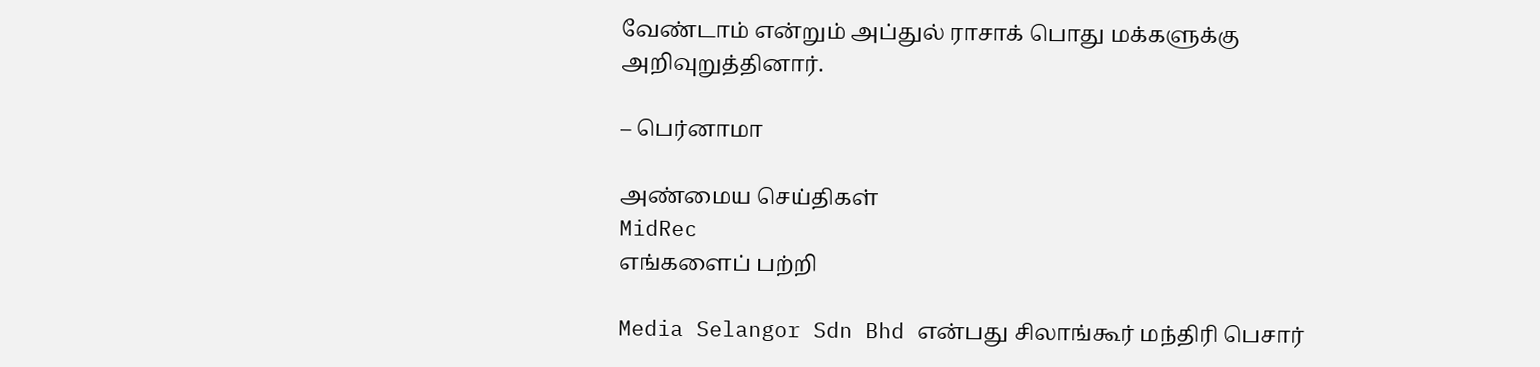வேண்டாம் என்றும் அப்துல் ராசாக் பொது மக்களுக்கு அறிவுறுத்தினார்.

– பெர்னாமா

அண்மைய செய்திகள்
MidRec
எங்களைப் பற்றி

Media Selangor Sdn Bhd என்பது சிலாங்கூர் மந்திரி பெசார்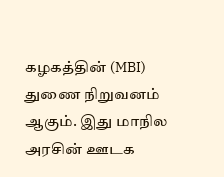கழகத்தின் (MBI) துணை நிறுவனம் ஆகும். இது மாநில அரசின் ஊடக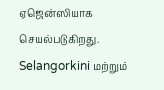ஏஜென்ஸியாக செயல்படுகிறது. Selangorkini மற்றும்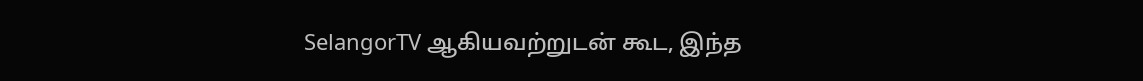SelangorTV ஆகியவற்றுடன் கூட, இந்த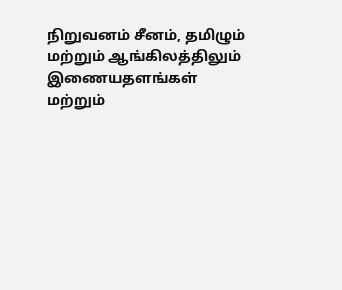நிறுவனம் சீனம், தமிழும் மற்றும் ஆங்கிலத்திலும் இணையதளங்கள் மற்றும்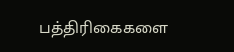பத்திரிகைகளை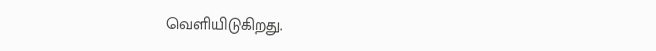வெளியிடுகிறது.